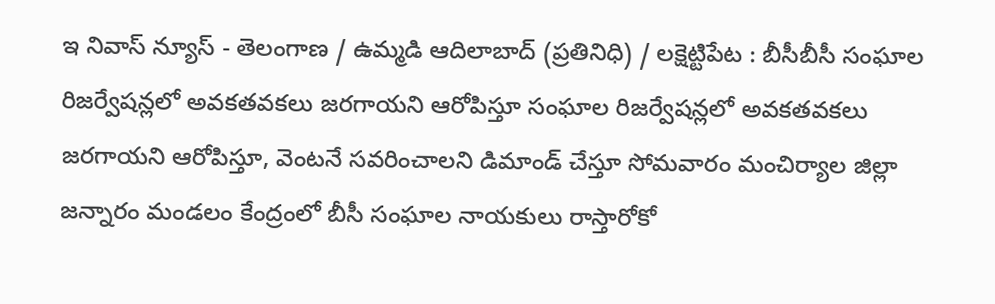ఇ నివాస్ న్యూస్ - తెలంగాణ / ఉమ్మడి ఆదిలాబాద్ (ప్రతినిధి) / లక్షెట్టిపేట : బీసీబీసీ సంఘాల రిజర్వేషన్లలో అవకతవకలు జరగాయని ఆరోపిస్తూ సంఘాల రిజర్వేషన్లలో అవకతవకలు జరగాయని ఆరోపిస్తూ, వెంటనే సవరించాలని డిమాండ్ చేస్తూ సోమవారం మంచిర్యాల జిల్లా జన్నారం మండలం కేంద్రంలో బీసీ సంఘాల నాయకులు రాస్తారోకో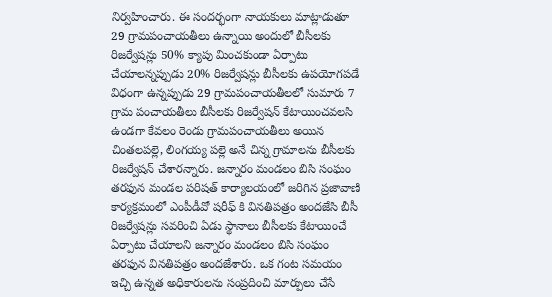నిర్వహించారు. ఈ సందర్భంగా నాయకులు మాట్లాడుతూ 29 గ్రామపంచాయతీలు ఉన్నాయి అందులో బీసీలకు రిజర్వేషన్లు 50% క్యాపు మించకుండా ఏర్పాటు చేయాలన్నప్పుడు 20% రిజర్వేషన్లు బీసీలకు ఉపయోగపడే విధంగా ఉన్నప్పుడు 29 గ్రామపంచాయతీలలో సుమారు 7 గ్రామ పంచాయతీలు బీసీలకు రిజర్వేషన్ కేటాయించవలసి ఉండగా కేవలం రెండు గ్రామపంచాయతీలు అయిన చింతలపల్లె, లింగయ్య పల్లె అనే చిన్న గ్రామాలను బీసీలకు రిజర్వేషన్ చేశారన్నారు. జన్నారం మండలం బిసి సంఘం తరఫున మండల పరిషత్ కార్యాలయంలో జరిగిన ప్రజావాణి కార్యక్రమంలో ఎంపీడీవో షరీఫ్ కి వినతిపత్రం అందజేసి బీసీ రిజర్వేషన్లు సవరించి ఏడు స్థానాలు బీసీలకు కేటాయించే ఏర్పాటు చేయాలని జన్నారం మండలం బిసి సంఘం తరఫున వినతిపత్రం అందజేశారు. ఒక గంట సమయం ఇచ్చి ఉన్నత అధికారులను సంప్రదించి మార్పులు చేసే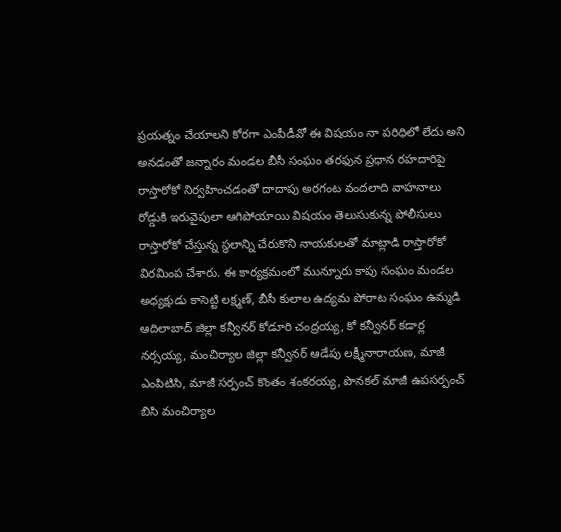ప్రయత్నం చేయాలని కోరగా ఎంపీడీవో ఈ విషయం నా పరిధిలో లేదు అని అనడంతో జన్నారం మండల బీసీ సంఘం తరఫున ప్రధాన రహదారిపై రాస్తారోకో నిర్వహించడంతో దాదాపు అరగంట వందలాది వాహనాలు రోడ్డుకి ఇరువైపులా ఆగిపోయాయి విషయం తెలుసుకున్న పోలీసులు రాస్తారోకో చేస్తున్న స్థలాన్ని చేరుకొని నాయకులతో మాట్లాడి రాస్తారోకో విరమింప చేశారు. ఈ కార్యక్రమంలో మున్నూరు కాపు సంఘం మండల అధ్యక్షుడు కాసెట్టి లక్ష్మణ్, బీసీ కులాల ఉద్యమ పోరాట సంఘం ఉమ్మడి ఆదిలాబాద్ జిల్లా కన్వీనర్ కోడూరి చంద్రయ్య, కో కన్వీనర్ కడార్ల నర్సయ్య, మంచిర్యాల జిల్లా కన్వీనర్ ఆడేపు లక్ష్మీనారాయణ, మాజీ ఎంపిటిసి, మాజీ సర్పంచ్ కొంతం శంకరయ్య, పొనకల్ మాజీ ఉపసర్పంచ్ బిసి మంచిర్యాల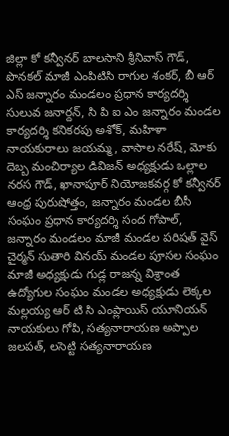జిల్లా కో కన్వీనర్ బాలసాని శ్రీనివాస్ గౌడ్, పొనకల్ మాజీ ఎంపిటిసి రాగుల శంకర్, బీ ఆర్ ఎస్ జన్నారం మండలం ప్రధాన కార్యదర్శి సులువ జనార్దన్, సి పి ఐ ఎం జన్నారం మండల కార్యదర్శి కనికరపు అశోక్, మహిళా నాయకురాలు జయమ్మ, వాసాల నరేష్, మోకు దెబ్బ మంచిర్యాల డివిజన్ అధ్యక్షుడు ఒల్లాల నరస గౌడ్, ఖానాపూర్ నియోజకవర్గ కో కన్వీనర్ ఆంధ్ర పురుషోత్తం, జన్నారం మండల బీసీ సంఘం ప్రధాన కార్యదర్శి సంద గోపాల్, జన్నారం మండలం మాజీ మండల పరిషత్ వైస్ చైర్మన్ సుతారి వినయ్ మండల పూసల సంఘం మాజీ అధ్యక్షుడు గుడ్ల రాజన్న విశ్రాంత ఉద్యోగుల సంఘం మండల అధ్యక్షుడు లెక్కల మల్లయ్య ఆర్ టి సి ఎంప్లాయిస్ యూనియన్ నాయకులు గోపి, సత్యనారాయణ అప్పాల జలపత్, లసెట్టి సత్యనారాయణ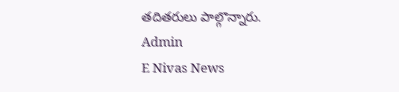తదితరులు పాల్గొన్నారు.
Admin
E Nivas News